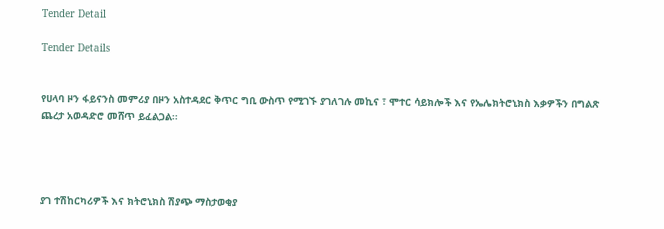Tender Detail

Tender Details


የሀላባ ዞን ፋይናንስ መምሪያ በዞን አስተዳደር ቅጥር ግቢ ውስጥ የሚገኙ ያገለገሉ መኪና ፣ ሞተር ሳይክሎች እና የኤሌክትሮኒክስ እቃዎችን በግልጽ ጨረታ አወዳድሮ መሸጥ ይፈልጋል፡፡




ያገ ተሽከርካሪዎች እና ክትሮኒክስ ሽያጭ ማስታወቂያ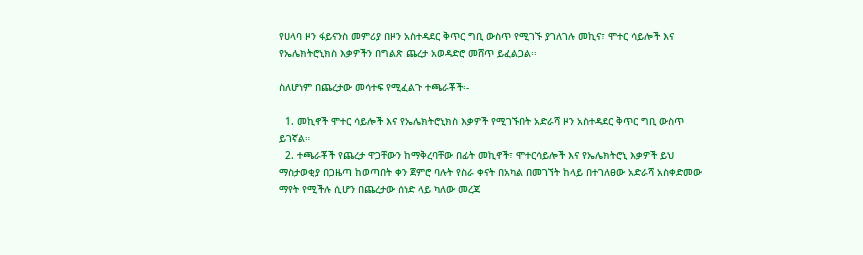የሀላባ ዞን ፋይናንስ መምሪያ በዞን አስተዳደር ቅጥር ግቢ ውስጥ የሚገኙ ያገለገሉ መኪና፣ ሞተር ሳይሎች እና የኤሌክትሮኒክስ እቃዎችን በግልጽ ጨረታ አወዳድሮ መሸጥ ይፈልጋል፡፡

ስለሆነም በጨረታው መሳተፍ የሚፈልጉ ተጫራቾች፡-

  1. መኪኖች ሞተር ሳይሎች እና የኤሌክትሮኒክስ እቃዎች የሚገኙበት አድራሻ ዞን አስተዳደር ቅጥር ግቢ ውስጥ ይገኛል።
  2. ተጫራቾች የጨረታ ዋጋቸውን ከማቅረባቸው በፊት መኪኖች፣ ሞተርሳይሎች እና የኤሌክትሮኒ እቃዎች ይህ ማስታወቂያ በጋዜጣ ከወጣበት ቀን ጀምሮ ባሉት የስራ ቀናት በአካል በመገኘት ከላይ በተገለፀው አድራሻ አስቀድመው ማየት የሚችሉ ሲሆን በጨረታው ሰነድ ላይ ካለው መረጃ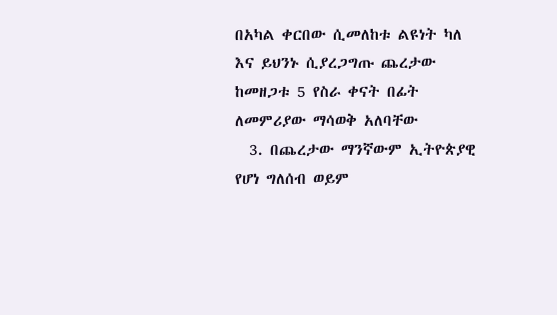በአካል ቀርበው ሲመለከቱ ልዩነት ካለ እና ይህንኑ ሲያረጋግጡ ጨረታው ከመዘጋቱ 5 የስራ ቀናት በፊት ለመምሪያው ማሳወቅ አለባቸው
  3. በጨረታው ማንኛውም ኢትዮጵያዊ የሆነ ግለሰብ ወይም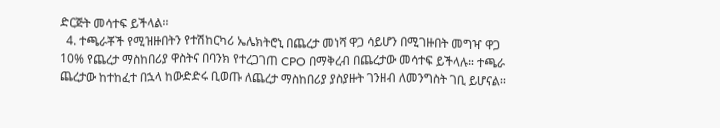ድርጅት መሳተፍ ይችላል፡፡
  4. ተጫራቾች የሚዝዙበትን የተሽከርካሪ ኤሌክትሮኒ በጨረታ መነሻ ዋጋ ሳይሆን በሚገዙበት መግዣ ዋጋ 10% የጨረታ ማስከበሪያ ዋስትና በባንክ የተረጋገጠ CPO በማቅረብ በጨረታው መሳተፍ ይችላሉ። ተጫራ ጨረታው ከተከፈተ በኋላ ከውድድሩ ቢወጡ ለጨረታ ማስከበሪያ ያስያዙት ገንዘብ ለመንግስት ገቢ ይሆናል፡፡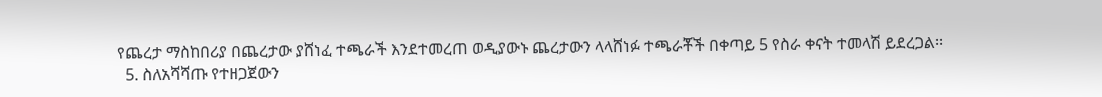የጨረታ ማስከበሪያ በጨረታው ያሸነፈ ተጫራች እንደተመረጠ ወዲያውኑ ጨረታውን ላላሸነፉ ተጫራቾች በቀጣይ 5 የስራ ቀናት ተመላሽ ይደረጋል፡፡
  5. ስለአሻሻጡ የተዘጋጀውን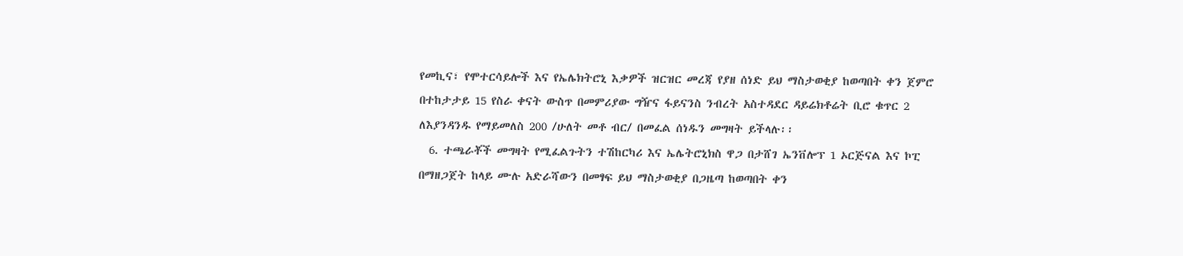የመኪና፣ የሞተርሳይሎች እና የኤሌክትሮኒ እቃዎች ዝርዝር መረጃ የያዘ ሰነድ ይህ ማስታወቂያ ከወጣበት ቀን ጀምሮ በተከታታይ 15 የስራ ቀናት ውስጥ በመምሪያው ግዥና ፋይናንስ ንብረት አስተዳደር ዳይሬክቶሬት ቢሮ ቁጥር 2 ለእያንዳንዱ የማይመለስ 200 /ሁለት መቶ ብር/ በመፈል ሰነዱን መግዛት ይችላሉ፡፡
  6. ተጫራቾች መግዛት የሚፈልጉትን ተሽከርካሪ እና ኤሌትሮኒክስ ዋጋ በታሸገ ኤንቨሎፕ 1 ኦርጅናል እና ኮፒ በማዘጋጀት ከላይ ሙሉ አድራሻውን በመፃፍ ይህ ማስታወቂያ በጋዜጣ ከወጣበት ቀን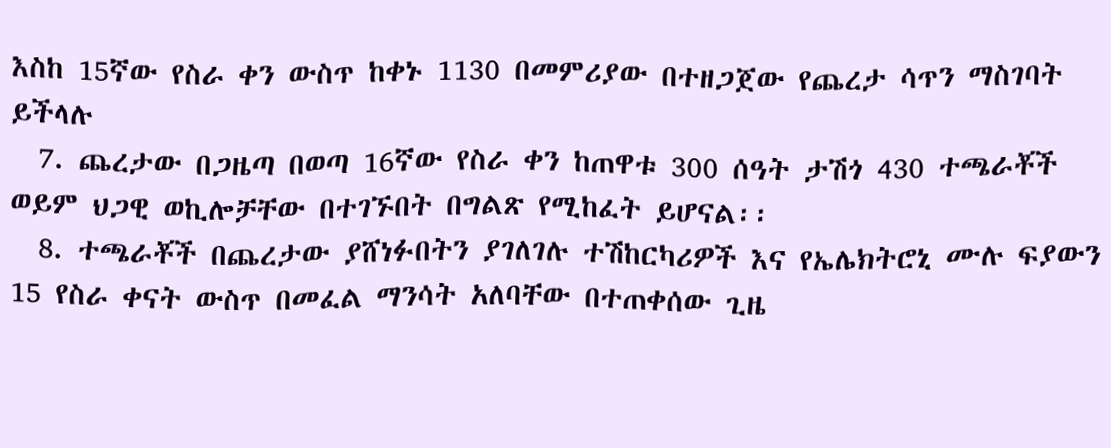እስከ 15ኛው የስራ ቀን ውስጥ ከቀኑ 1130 በመምሪያው በተዘጋጀው የጨረታ ሳጥን ማስገባት ይችላሉ
  7. ጨረታው በጋዜጣ በወጣ 16ኛው የስራ ቀን ከጠዋቱ 300 ሰዓት ታሽጎ 430 ተጫራቾች ወይም ህጋዊ ወኪሎቻቸው በተገኙበት በግልጽ የሚከፈት ይሆናል፡፡
  8. ተጫራቾች በጨረታው ያሸነፉበትን ያገለገሉ ተሽከርካሪዎች እና የኤሌክትሮኒ ሙሉ ፍያውን 15 የስራ ቀናት ውስጥ በመፈል ማንሳት አለባቸው በተጠቀሰው ጊዜ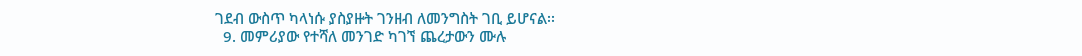ገደብ ውስጥ ካላነሱ ያስያዙት ገንዘብ ለመንግስት ገቢ ይሆናል፡፡
  9. መምሪያው የተሻለ መንገድ ካገኘ ጨረታውን ሙሉ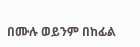በሙሉ ወይንም በከፊል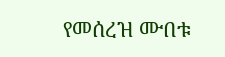የመሰረዝ ሙበቱ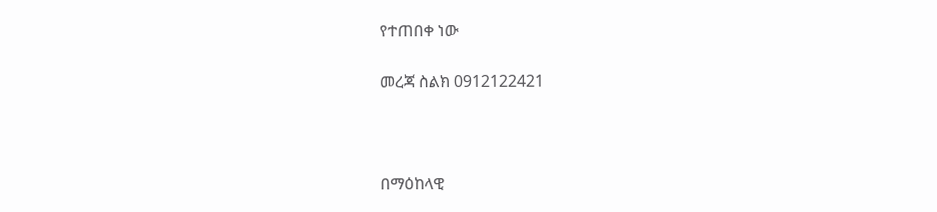የተጠበቀ ነው

መረጃ ስልክ 0912122421



በማዕከላዊ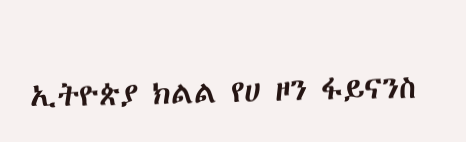ኢትዮጵያ ክልል የሀ ዞን ፋይናንስ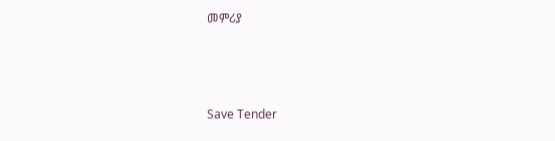መምሪያ



Save Tender